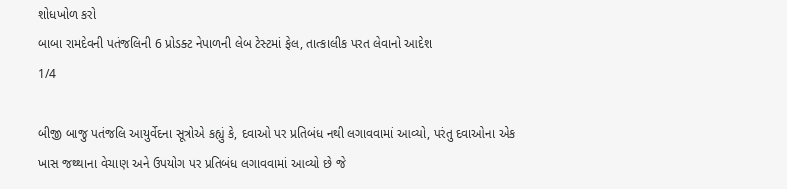શોધખોળ કરો
બાબા રામદેવની પતંજલિની 6 પ્રોડક્ટ નેપાળની લેબ ટેસ્ટમાં ફેલ, તાત્કાલીક પરત લેવાનો આદેશ
1/4

બીજી બાજુ પતંજલિ આયુર્વેદના સૂત્રોએ કહ્યું કે, દવાઓ પર પ્રતિબંધ નથી લગાવવામાં આવ્યો, પરંતુ દવાઓના એક ખાસ જથ્થાના વેચાણ અને ઉપયોગ પર પ્રતિબંધ લગાવવામાં આવ્યો છે જે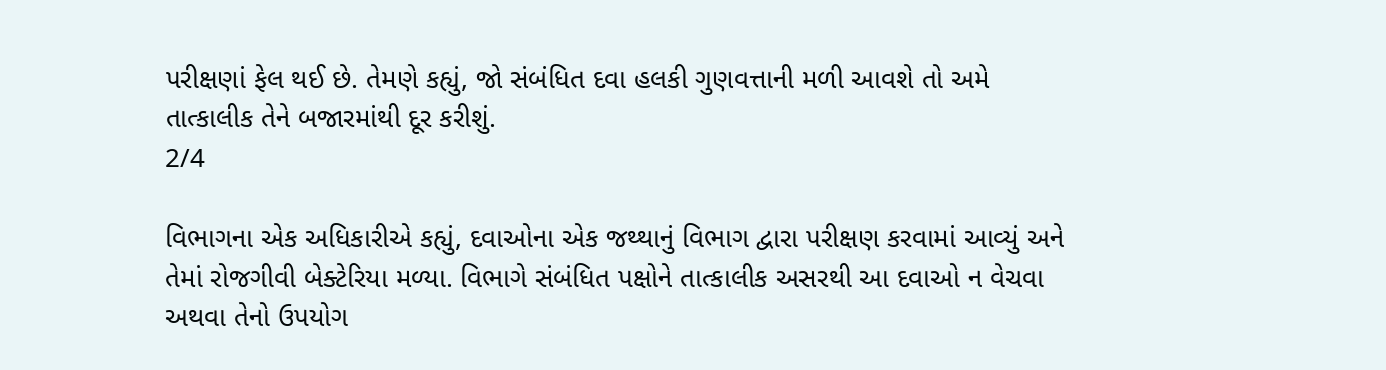પરીક્ષણાં ફેલ થઈ છે. તેમણે કહ્યું, જો સંબંધિત દવા હલકી ગુણવત્તાની મળી આવશે તો અમે તાત્કાલીક તેને બજારમાંથી દૂર કરીશું.
2/4

વિભાગના એક અધિકારીએ કહ્યું, દવાઓના એક જથ્થાનું વિભાગ દ્વારા પરીક્ષણ કરવામાં આવ્યું અને તેમાં રોજગીવી બેક્ટેરિયા મળ્યા. વિભાગે સંબંધિત પક્ષોને તાત્કાલીક અસરથી આ દવાઓ ન વેચવા અથવા તેનો ઉપયોગ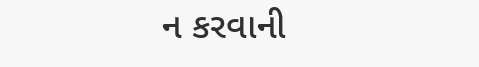ન કરવાની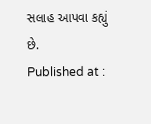સલાહ આપવા કહ્યું છે.
Published at :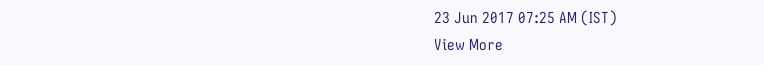23 Jun 2017 07:25 AM (IST)
View More